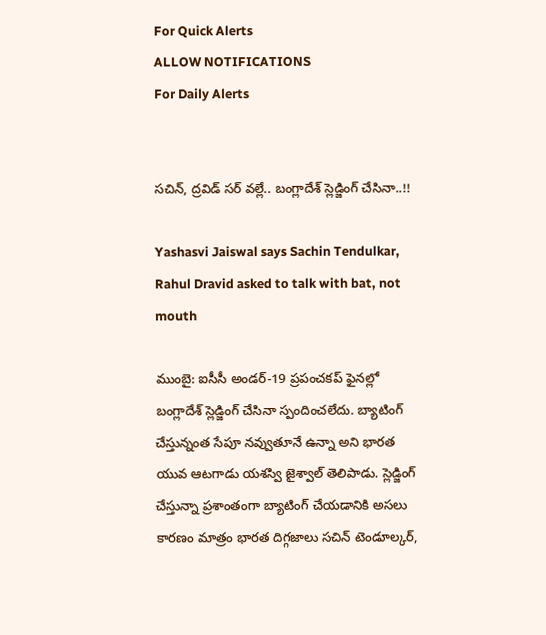For Quick Alerts
ALLOW NOTIFICATIONS
For Daily Alerts


సచిన్‌, ద్రవిడ్‌ సర్‌ వల్లే.. బంగ్లాదేశ్ స్లెడ్జింగ్‌ చేసినా..!!

Yashasvi Jaiswal says Sachin Tendulkar, Rahul Dravid asked to talk with bat, not mouth

ముంబై: ఐసీసీ అండర్‌-19 ప్రపంచకప్‌ ఫైనల్లో బంగ్లాదేశ్ స్లెడ్జింగ్‌ చేసినా స్పందించలేదు. బ్యాటింగ్‌ చేస్తున్నంత సేపూ నవ్వుతూనే ఉన్నా అని భారత యువ ఆటగాడు యశస్వి జైశ్వాల్‌ తెలిపాడు. స్లెడ్జింగ్‌ చేస్తున్నా ప్రశాంతంగా బ్యాటింగ్‌ చేయడానికి అసలు కారణం మాత్రం భారత దిగ్గజాలు సచిన్‌ టెండూల్కర్,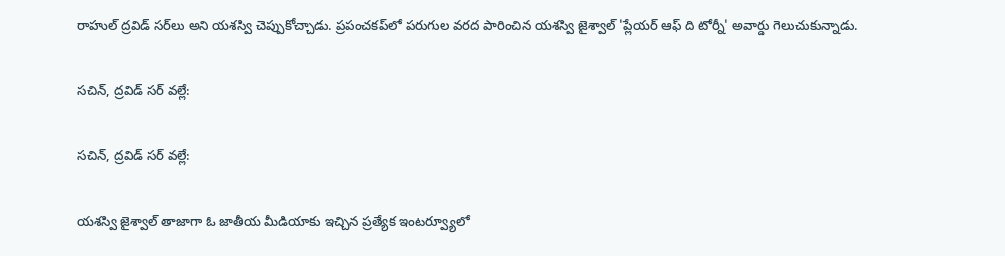రాహుల్ ద్రవిడ్‌ సర్‌లు అని యశస్వి చెప్పుకోచ్చాడు. ప్రపంచకప్‌లో పరుగుల వరద పారించిన యశస్వి జైశ్వాల్‌ 'ప్లేయర్‌ ఆఫ్ ది టోర్నీ' అవార్డు గెలుచుకున్నాడు.

సచిన్‌, ద్రవిడ్‌ సర్‌ వల్లే:

సచిన్‌, ద్రవిడ్‌ సర్‌ వల్లే:

యశస్వి జైశ్వాల్‌ తాజాగా ఓ జాతీయ మీడియాకు ఇచ్చిన ప్రత్యేక ఇంటర్వ్యూలో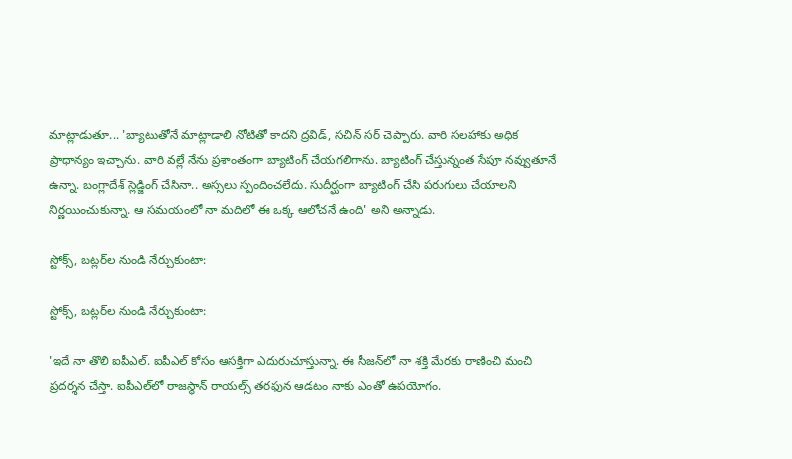మాట్లాడుతూ... 'బ్యాటుతోనే మాట్లాడాలి నోటితో కాదని ద్రవిడ్‌, సచిన్‌ సర్‌ చెప్పారు. వారి సలహాకు అధిక ప్రాధాన్యం ఇచ్చాను. వారి వల్లే నేను ప్రశాంతంగా బ్యాటింగ్ చేయగలిగాను. బ్యాటింగ్‌ చేస్తున్నంత సేపూ నవ్వుతూనే ఉన్నా. బంగ్లాదేశ్ స్లెడ్జింగ్‌ చేసినా.. అస్సలు స్పందించలేదు. సుదీర్ఘంగా బ్యాటింగ్‌ చేసి పరుగులు చేయాలని నిర్ణయించుకున్నా. ఆ సమయంలో నా మదిలో ఈ ఒక్క ఆలోచనే ఉంది' అని అన్నాడు.

స్టోక్స్‌, బట్లర్‌ల నుండి నేర్చుకుంటా:

స్టోక్స్‌, బట్లర్‌ల నుండి నేర్చుకుంటా:

'ఇదే నా తొలి ఐపీఎల్‌. ఐపీఎల్‌ కోసం ఆసక్తిగా ఎదురుచూస్తున్నా. ఈ సీజన్‌లో నా శక్తి మేరకు రాణించి మంచి ప్రదర్శన చేస్తా. ఐపీఎల్‌లో రాజస్థాన్‌ రాయల్స్‌ తరఫున ఆడటం నాకు ఎంతో ఉపయోగం.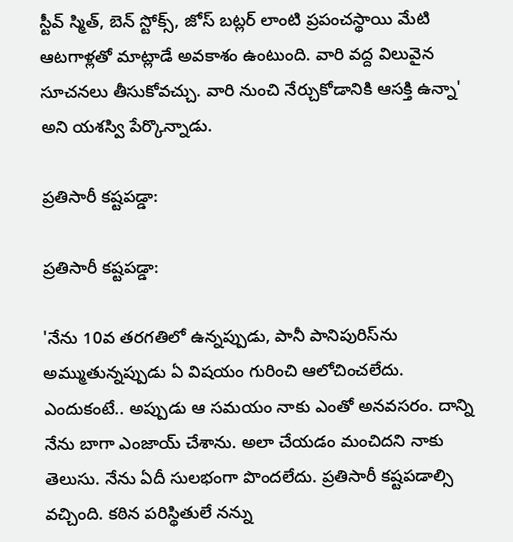స్టీవ్‌ స్మిత్‌, బెన్‌ స్టోక్స్‌, జోస్‌ బట్లర్‌ లాంటి ప్రపంచస్థాయి మేటి ఆటగాళ్లతో మాట్లాడే అవకాశం ఉంటుంది. వారి వద్ద విలువైన సూచనలు తీసుకోవచ్చు. వారి నుంచి నేర్చుకోడానికి ఆసక్తి ఉన్నా' అని యశస్వి పేర్కొన్నాడు.

ప్రతిసారీ కష్టపడ్డా:

ప్రతిసారీ కష్టపడ్డా:

'నేను 10వ తరగతిలో ఉన్నప్పుడు, పానీ పానిపురిస్‌ను అమ్ముతున్నప్పుడు ఏ విషయం గురించి ఆలోచించలేదు. ఎందుకంటే.. అప్పుడు ఆ సమయం నాకు ఎంతో అనవసరం. దాన్ని నేను బాగా ఎంజాయ్ చేశాను. అలా చేయడం మంచిదని నాకు తెలుసు. నేను ఏదీ సులభంగా పొందలేదు. ప్రతిసారీ కష్టపడాల్సి వచ్చింది. కఠిన పరిస్థితులే నన్ను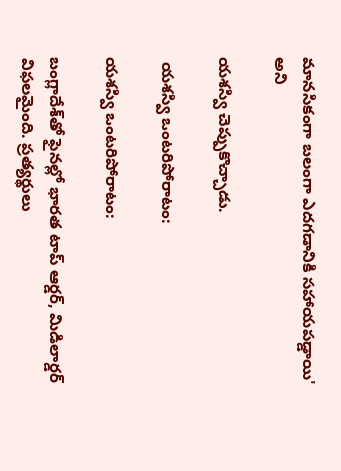మానసికంగా బలంగా ఎదగడానికి సహాయపడ్డాయి' అని

యశస్వి చెప్పుకొచ్చాడు.

 యశస్వి ఒంటరిపోరాటం:

యశస్వి ఒంటరిపోరాటం:

బంగ్లాదేశ్‌తో ఫైనల్లో భారత టాప్‌ ఆర్డర్‌, మిడిలార్డర్‌ విఫలమైంది. ప్రత్యర్థులు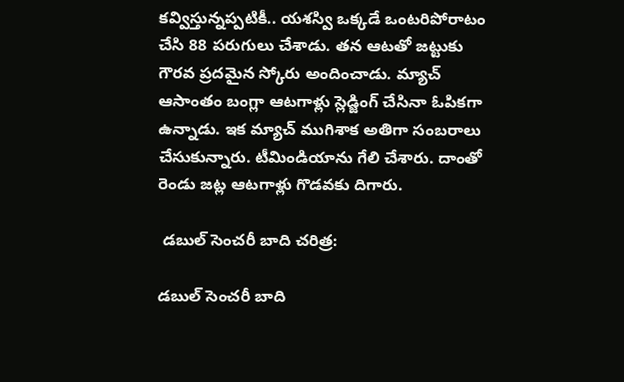కవ్విస్తున్నప్పటికీ.. యశస్వి ఒక్కడే ఒంటరిపోరాటం చేసి 88 పరుగులు చేశాడు. తన ఆటతో జట్టుకు గౌరవ ప్రదమైన స్కోరు అందించాడు. మ్యాచ్‌ ఆసాంతం బంగ్లా ఆటగాళ్లు స్లెడ్జింగ్‌ చేసినా ఓపికగా ఉన్నాడు. ఇక మ్యాచ్ ముగిశాక అతిగా సంబరాలు చేసుకున్నారు. టీమిండియాను గేలి చేశారు. దాంతో రెండు జట్ల ఆటగాళ్లు గొడవకు దిగారు.

 డబుల్ సెంచరీ బాది చరిత్ర:

డబుల్ సెంచరీ బాది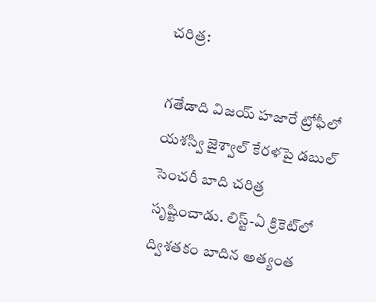చరిత్ర:

గతేడాది విజయ్‌ హజారే ట్రోఫీలో యశస్వి జైశ్వాల్‌ కేరళపై డబుల్ సెంచరీ బాది చరిత్ర సృష్టించాడు. లిస్ట్‌-ఏ క్రికెట్‌లో ద్విశతకం బాదిన అత్యంత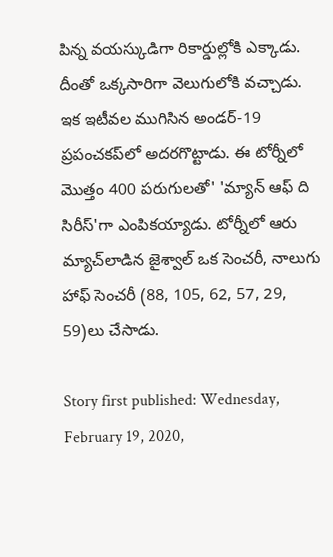పిన్న వయస్కుడిగా రికార్డుల్లోకి ఎక్కాడు. దీంతో ఒక్కసారిగా వెలుగులోకి వచ్చాడు. ఇక ఇటీవల ముగిసిన అండర్‌-19 ప్రపంచకప్‌లో అదరగొట్టాడు. ఈ టోర్నీలో మొత్తం 400 పరుగులతో' 'మ్యాన్‌ ఆఫ్‌ ది సిరీస్‌'గా ఎంపికయ్యాడు. టోర్నీలో ఆరు మ్యాచ్‌లాడిన జైశ్వాల్ ఒక సెంచరీ, నాలుగు హాఫ్ సెంచరీ (88, 105, 62, 57, 29, 59)లు చేసాడు.

Story first published: Wednesday, February 19, 2020,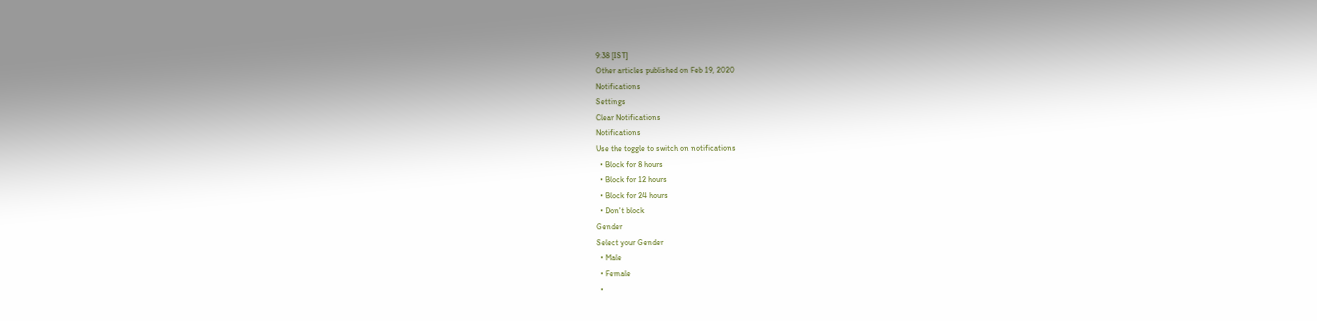9:38 [IST]
Other articles published on Feb 19, 2020
Notifications
Settings
Clear Notifications
Notifications
Use the toggle to switch on notifications
  • Block for 8 hours
  • Block for 12 hours
  • Block for 24 hours
  • Don't block
Gender
Select your Gender
  • Male
  • Female
  •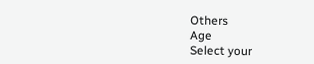Others
Age
Select your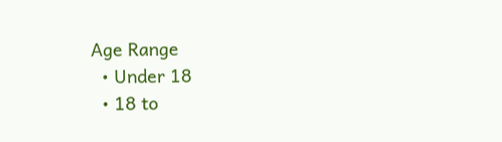Age Range
  • Under 18
  • 18 to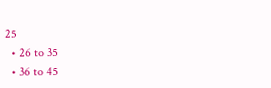25
  • 26 to 35
  • 36 to 45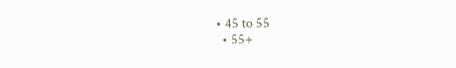• 45 to 55
  • 55+